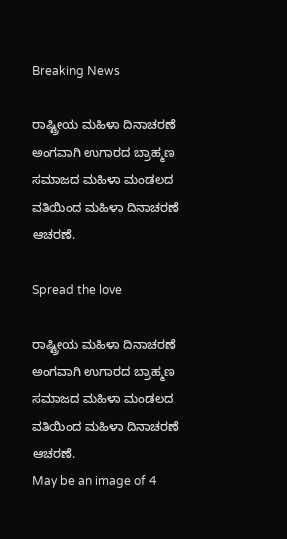Breaking News

ರಾಷ್ಟ್ರೀಯ ಮಹಿಳಾ ದಿನಾಚರಣೆ ಅಂಗವಾಗಿ ಉಗಾರದ ಬ್ರಾಹ್ಮಣ ಸಮಾಜದ ಮಹಿಳಾ ಮಂಡಲದ ವತಿಯಿಂದ ಮಹಿಳಾ ದಿನಾಚರಣೆ ಆಚರಣೆ.

Spread the love

ರಾಷ್ಟ್ರೀಯ ಮಹಿಳಾ ದಿನಾಚರಣೆ ಅಂಗವಾಗಿ ಉಗಾರದ ಬ್ರಾಹ್ಮಣ ಸಮಾಜದ ಮಹಿಳಾ ಮಂಡಲದ ವತಿಯಿಂದ ಮಹಿಳಾ ದಿನಾಚರಣೆ ಆಚರಣೆ.
May be an image of 4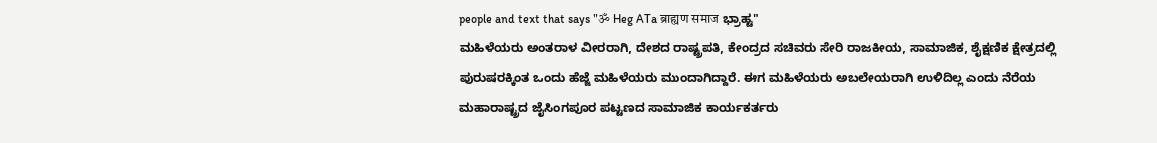people and text that says "ॐ Heg ATa ब्राह्यण समाज ಭ್ರಾಹ್ಟ"
ಮಹಿಳೆಯರು ಅಂತರಾಳ ವೀರರಾಗಿ, ದೇಶದ ರಾಷ್ಟ್ರಪತಿ, ಕೇಂದ್ರದ ಸಚಿವರು ಸೇರಿ ರಾಜಕೀಯ, ಸಾಮಾಜಿಕ, ಶೈಕ್ಷಣಿಕ ಕ್ಷೇತ್ರದಲ್ಲಿ ಪುರುಷರಕ್ಕಿಂತ ಒಂದು ಹೆಜ್ಜೆ ಮಹಿಳೆಯರು ಮುಂದಾಗಿದ್ದಾರೆ. ಈಗ ಮಹಿಳೆಯರು ಅಬಲೇಯರಾಗಿ ಉಳಿದಿಲ್ಲ ಎಂದು ನೆರೆಯ ಮಹಾರಾಷ್ಟ್ರದ ಜೈಸಿಂಗಪೂರ ಪಟ್ಟಣದ ಸಾಮಾಜಿಕ ಕಾರ್ಯಕರ್ತರು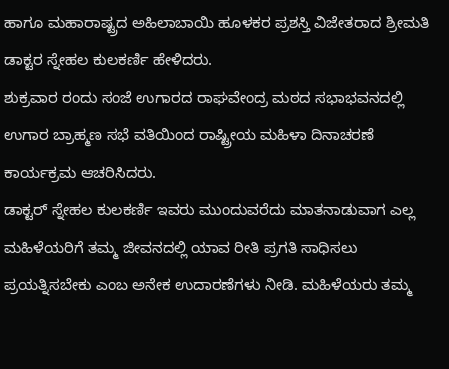ಹಾಗೂ ಮಹಾರಾಷ್ಟ್ರದ ಅಹಿಲಾಬಾಯಿ ಹೂಳಕರ ಪ್ರಶಸ್ತಿ ವಿಜೇತರಾದ ಶ್ರೀಮತಿ ಡಾಕ್ಟರ ಸ್ನೇಹಲ ಕುಲಕರ್ಣಿ ಹೇಳಿದರು.
ಶುಕ್ರವಾರ ರಂದು ಸಂಜೆ ಉಗಾರದ ರಾಘವೇಂದ್ರ ಮಠದ ಸಭಾಭವನದಲ್ಲಿ ಉಗಾರ ಬ್ರಾಹ್ಮಣ ಸಭೆ ವತಿಯಿಂದ ರಾಷ್ಟ್ರೀಯ ಮಹಿಳಾ ದಿನಾಚರಣೆ ಕಾರ್ಯಕ್ರಮ ಆಚರಿಸಿದರು.
ಡಾಕ್ಟರ್ ಸ್ನೇಹಲ ಕುಲಕರ್ಣಿ ಇವರು ಮುಂದುವರೆದು ಮಾತನಾಡುವಾಗ ಎಲ್ಲ ಮಹಿಳೆಯರಿಗೆ ತಮ್ಮ ಜೀವನದಲ್ಲಿ ಯಾವ ರೀತಿ ಪ್ರಗತಿ ಸಾಧಿಸಲು ಪ್ರಯತ್ನಿಸಬೇಕು ಎಂಬ ಅನೇಕ ಉದಾರಣೆಗಳು ನೀಡಿ. ಮಹಿಳೆಯರು ತಮ್ಮ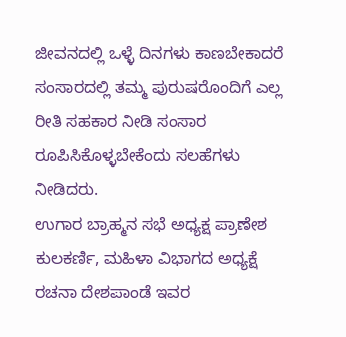ಜೀವನದಲ್ಲಿ ಒಳ್ಳೆ ದಿನಗಳು ಕಾಣಬೇಕಾದರೆ ಸಂಸಾರದಲ್ಲಿ ತಮ್ಮ ಪುರುಷರೊಂದಿಗೆ ಎಲ್ಲ ರೀತಿ ಸಹಕಾರ ನೀಡಿ ಸಂಸಾರ ರೂಪಿಸಿಕೊಳ್ಳಬೇಕೆಂದು ಸಲಹೆಗಳು ನೀಡಿದರು.
ಉಗಾರ ಬ್ರಾಹ್ಮನ ಸಭೆ ಅಧ್ಯಕ್ಷ ಪ್ರಾಣೇಶ ಕುಲಕರ್ಣಿ, ಮಹಿಳಾ ವಿಭಾಗದ ಅಧ್ಯಕ್ಷೆ ರಚನಾ ದೇಶಪಾಂಡೆ ಇವರ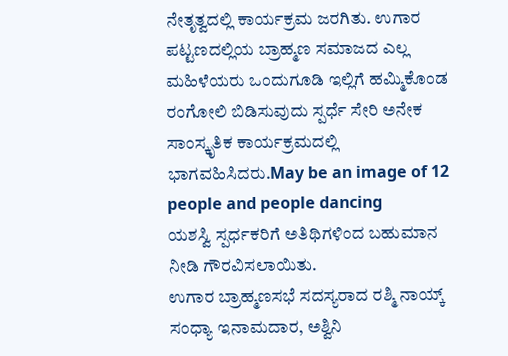ನೇತೃತ್ವದಲ್ಲಿ ಕಾರ್ಯಕ್ರಮ ಜರಗಿತು. ಉಗಾರ ಪಟ್ಟಣದಲ್ಲಿಯ ಬ್ರಾಹ್ಮಣ ಸಮಾಜದ ಎಲ್ಲ ಮಹಿಳೆಯರು ಒಂದುಗೂಡಿ ಇಲ್ಲಿಗೆ ಹಮ್ಮಿಕೊಂಡ ರಂಗೋಲಿ ಬಿಡಿಸುವುದು ಸ್ಪರ್ಧೆ ಸೇರಿ ಅನೇಕ ಸಾಂಸ್ಕೃತಿಕ ಕಾರ್ಯಕ್ರಮದಲ್ಲಿ ಭಾಗವಹಿಸಿದರು.May be an image of 12 people and people dancing
ಯಶಸ್ವಿ ಸ್ಪರ್ಧಕರಿಗೆ ಅತಿಥಿಗಳಿಂದ ಬಹುಮಾನ ನೀಡಿ ಗೌರವಿಸಲಾಯಿತು.
ಉಗಾರ ಬ್ರಾಹ್ಮಣಸಭೆ ಸದಸ್ಯರಾದ ರಶ್ಮಿ ನಾಯ್ಕ್ ಸಂಧ್ಯಾ ಇನಾಮದಾರ, ಅಶ್ವಿನಿ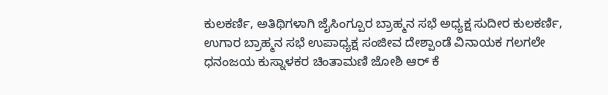ಕುಲಕರ್ಣಿ, ಅತಿಥಿಗಳಾಗಿ ಜೈಸಿಂಗ್ಪೂರ ಬ್ರಾಹ್ಮನ ಸಭೆ ಅಧ್ಯಕ್ಷ ಸುದೀರ ಕುಲಕರ್ಣಿ, ಉಗಾರ ಬ್ರಾಹ್ಮನ ಸಭೆ ಉಪಾಧ್ಯಕ್ಷ ಸಂಜೀವ ದೇಶ್ಪಾಂಡೆ ವಿನಾಯಕ ಗಲಗಲೇ ಧನಂಜಯ ಕುಸ್ನಾಳಕರ ಚಿಂತಾಮಣಿ ಜೋಶಿ ಆರ್ ಕೆ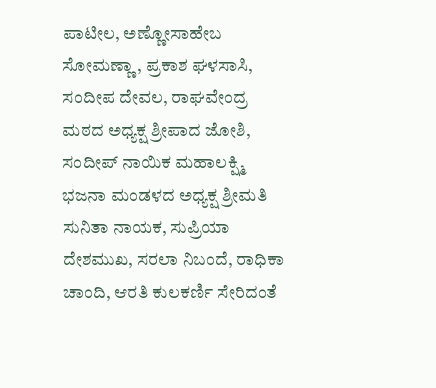ಪಾಟೀಲ, ಅಣ್ಣೋಸಾಹೇಬ ಸೋಮಣ್ಣಾ, ಪ್ರಕಾಶ ಘಳಸಾಸಿ, ಸಂದೀಪ ದೇವಲ, ರಾಘವೇಂದ್ರ ಮಠದ ಅಧ್ಯಕ್ಷ ಶ್ರೀಪಾದ ಜೋಶಿ, ಸಂದೀಪ್ ನಾಯಿಕ ಮಹಾಲಕ್ಷ್ಮಿ ಭಜನಾ ಮಂಡಳದ ಅಧ್ಯಕ್ಷ ಶ್ರೀಮತಿ ಸುನಿತಾ ನಾಯಕ, ಸುಪ್ರಿಯಾ ದೇಶಮುಖ, ಸರಲಾ ನಿಬಂದೆ, ರಾಧಿಕಾ ಚಾಂದಿ, ಆರತಿ ಕುಲಕರ್ಣಿ ಸೇರಿದಂತೆ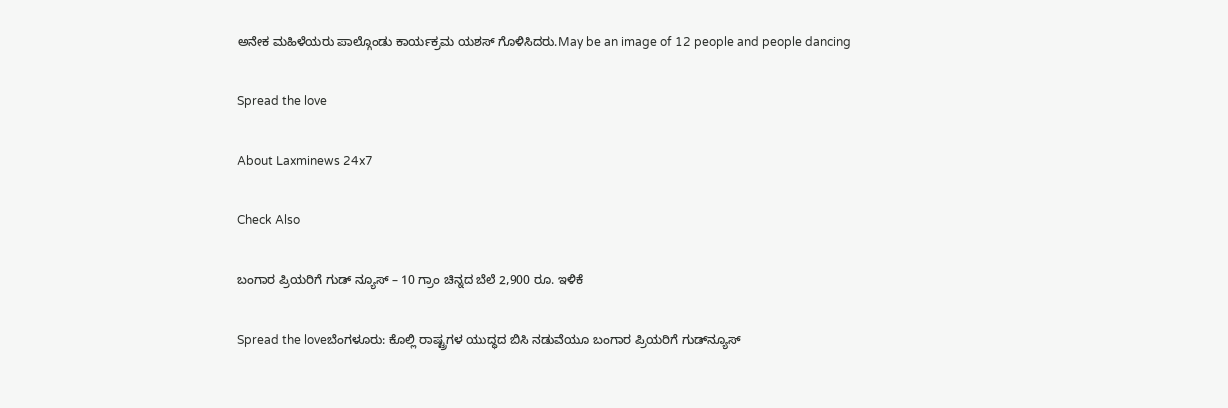ಅನೇಕ ಮಹಿಳೆಯರು ಪಾಲ್ಗೊಂಡು ಕಾರ್ಯಕ್ರಮ ಯಶಸ್ ಗೊಳಿಸಿದರು.May be an image of 12 people and people dancing

Spread the love

About Laxminews 24x7

Check Also

ಬಂಗಾರ ಪ್ರಿಯರಿಗೆ ಗುಡ್‌ ನ್ಯೂಸ್‌ – 10 ಗ್ರಾಂ ಚಿನ್ನದ ಬೆಲೆ 2,900 ರೂ. ಇಳಿಕೆ

Spread the loveಬೆಂಗಳೂರು: ಕೊಲ್ಲಿ ರಾಷ್ಟ್ರಗಳ ಯುದ್ಧದ ಬಿಸಿ ನಡುವೆಯೂ ಬಂಗಾರ ಪ್ರಿಯರಿಗೆ ಗುಡ್‌ನ್ಯೂಸ್‌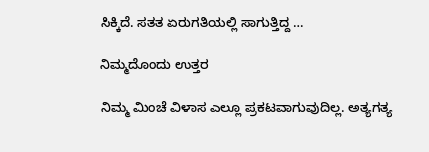ಸಿಕ್ಕಿದೆ. ಸತತ ಏರುಗತಿಯಲ್ಲಿ ಸಾಗುತ್ತಿದ್ದ …

ನಿಮ್ಮದೊಂದು ಉತ್ತರ

ನಿಮ್ಮ ಮಿಂಚೆ ವಿಳಾಸ ಎಲ್ಲೂ ಪ್ರಕಟವಾಗುವುದಿಲ್ಲ. ಅತ್ಯಗತ್ಯ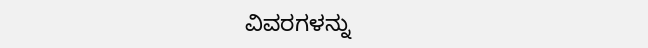ವಿವರಗಳನ್ನು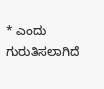* ಎಂದು ಗುರುತಿಸಲಾಗಿದೆ